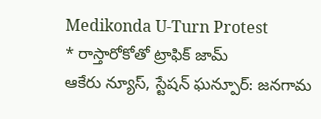Medikonda U-Turn Protest
* రాస్తారోకోతో ట్రాఫిక్ జామ్
ఆకేరు న్యూస్, స్టేషన్ ఘన్పూర్: జనగామ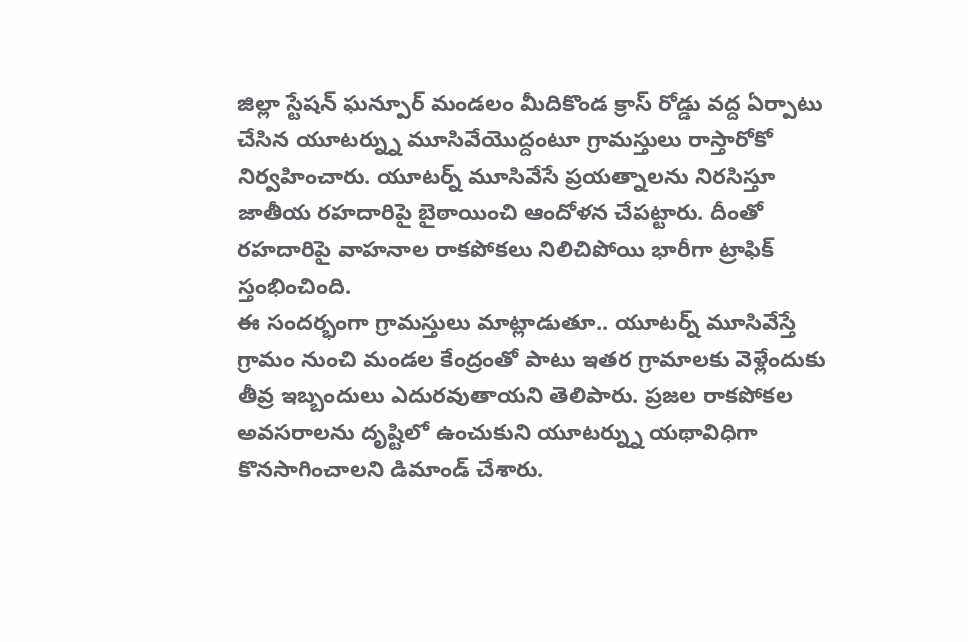జిల్లా స్టేషన్ ఘన్పూర్ మండలం మీదికొండ క్రాస్ రోడ్డు వద్ద ఏర్పాటు చేసిన యూటర్న్ను మూసివేయొద్దంటూ గ్రామస్తులు రాస్తారోకో నిర్వహించారు. యూటర్న్ మూసివేసే ప్రయత్నాలను నిరసిస్తూ జాతీయ రహదారిపై బైఠాయించి ఆందోళన చేపట్టారు. దీంతో రహదారిపై వాహనాల రాకపోకలు నిలిచిపోయి భారీగా ట్రాఫిక్ స్తంభించింది.
ఈ సందర్భంగా గ్రామస్తులు మాట్లాడుతూ.. యూటర్న్ మూసివేస్తే గ్రామం నుంచి మండల కేంద్రంతో పాటు ఇతర గ్రామాలకు వెళ్లేందుకు తీవ్ర ఇబ్బందులు ఎదురవుతాయని తెలిపారు. ప్రజల రాకపోకల అవసరాలను దృష్టిలో ఉంచుకుని యూటర్న్ను యథావిధిగా కొనసాగించాలని డిమాండ్ చేశారు.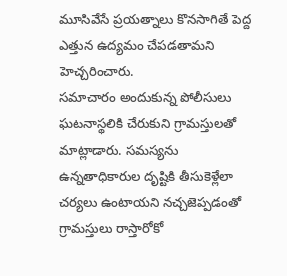మూసివేసే ప్రయత్నాలు కొనసాగితే పెద్ద ఎత్తున ఉద్యమం చేపడతామని హెచ్చరించారు.
సమాచారం అందుకున్న పోలీసులు ఘటనాస్థలికి చేరుకుని గ్రామస్తులతో మాట్లాడారు. సమస్యను ఉన్నతాధికారుల దృష్టికి తీసుకెళ్లేలా చర్యలు ఉంటాయని నచ్చజెప్పడంతో గ్రామస్తులు రాస్తారోకో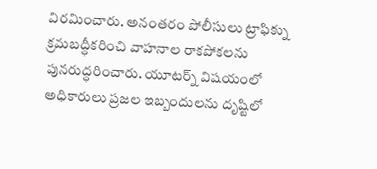విరమించారు. అనంతరం పోలీసులు ట్రాఫిక్ను క్రమబద్ధీకరించి వాహనాల రాకపోకలను పునరుద్ధరించారు. యూటర్న్ విషయంలో అధికారులు ప్రజల ఇబ్బందులను దృష్టిలో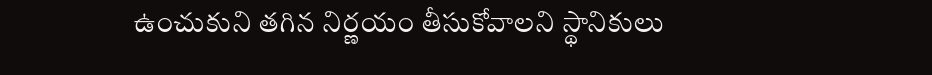ఉంచుకుని తగిన నిర్ణయం తీసుకోవాలని స్థానికులు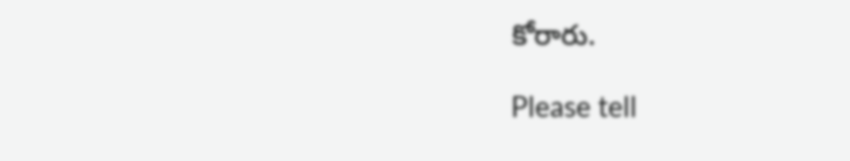కోరారు.

Please tell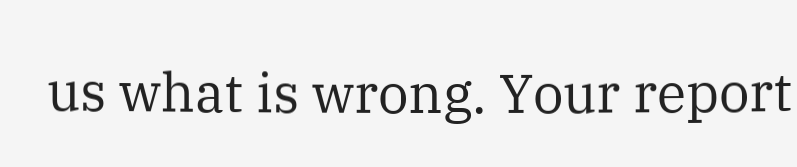us what is wrong. Your report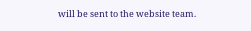will be sent to the website team.